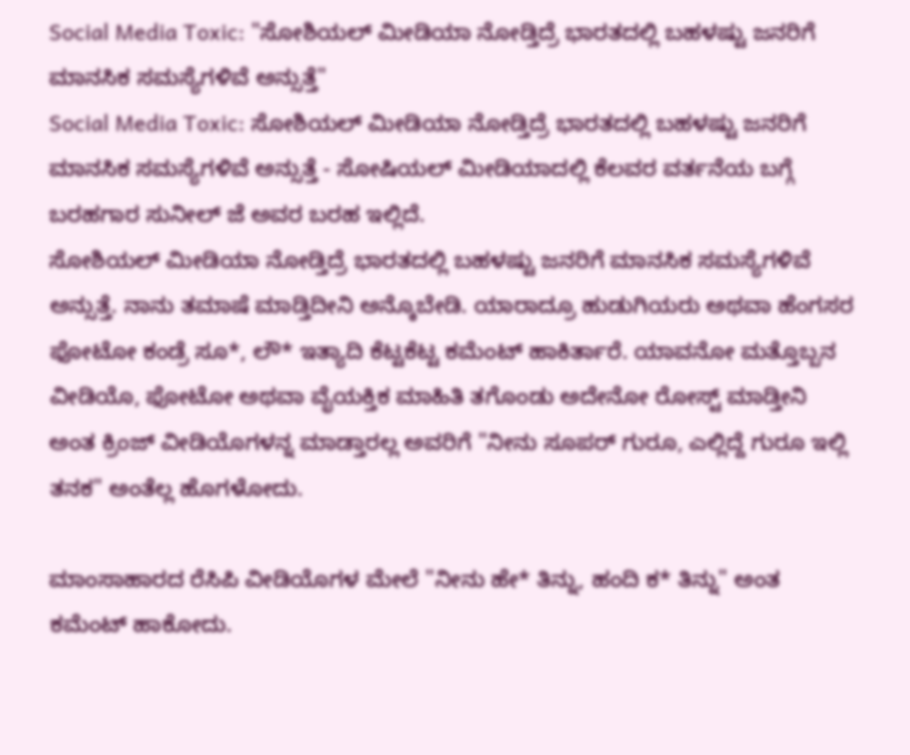Social Media Toxic: "ಸೋಶಿಯಲ್ ಮೀಡಿಯಾ ನೋಡ್ತಿದ್ರೆ ಭಾರತದಲ್ಲಿ ಬಹಳಷ್ಟು ಜನರಿಗೆ ಮಾನಸಿಕ ಸಮಸ್ಯೆಗಳಿವೆ ಅನ್ಸುತ್ತೆ"
Social Media Toxic: ಸೋಶಿಯಲ್ ಮೀಡಿಯಾ ನೋಡ್ತಿದ್ರೆ ಭಾರತದಲ್ಲಿ ಬಹಳಷ್ಟು ಜನರಿಗೆ ಮಾನಸಿಕ ಸಮಸ್ಯೆಗಳಿವೆ ಅನ್ಸುತ್ತೆ - ಸೋಷಿಯಲ್ ಮೀಡಿಯಾದಲ್ಲಿ ಕೆಲವರ ವರ್ತನೆಯ ಬಗ್ಗೆ ಬರಹಗಾರ ಸುನೀಲ್ ಜೆ ಅವರ ಬರಹ ಇಲ್ಲಿದೆ.
ಸೋಶಿಯಲ್ ಮೀಡಿಯಾ ನೋಡ್ತಿದ್ರೆ ಭಾರತದಲ್ಲಿ ಬಹಳಷ್ಟು ಜನರಿಗೆ ಮಾನಸಿಕ ಸಮಸ್ಯೆಗಳಿವೆ ಅನ್ಸುತ್ತೆ. ನಾನು ತಮಾಷೆ ಮಾಡ್ತಿದೀನಿ ಅನ್ಕೊಬೇಡಿ. ಯಾರಾದ್ರೂ ಹುಡುಗಿಯರು ಅಥವಾ ಹೆಂಗಸರ ಫೋಟೋ ಕಂಡ್ರೆ ಸೂ*, ಲೌ* ಇತ್ಯಾದಿ ಕೆಟ್ಟಕೆಟ್ಟ ಕಮೆಂಟ್ ಹಾಕಿರ್ತಾರೆ. ಯಾವನೋ ಮತ್ತೊಬ್ಬನ ವೀಡಿಯೊ, ಫೋಟೋ ಅಥವಾ ವೈಯಕ್ತಿಕ ಮಾಹಿತಿ ತಗೊಂಡು ಅದೇನೋ ರೋಸ್ಟ್ ಮಾಡ್ತೀನಿ ಅಂತ ಕ್ರಿಂಜ್ ವೀಡಿಯೊಗಳನ್ನ ಮಾಡ್ತಾರಲ್ಲ ಅವರಿಗೆ "ನೀನು ಸೂಪರ್ ಗುರೂ, ಎಲ್ಲಿದ್ದೆ ಗುರೂ ಇಲ್ಲಿ ತನಕ" ಅಂತೆಲ್ಲ ಹೊಗಳೋದು.

ಮಾಂಸಾಹಾರದ ರೆಸಿಪಿ ವೀಡಿಯೊಗಳ ಮೇಲೆ "ನೀನು ಹೇ* ತಿನ್ನು, ಹಂದಿ ಕ* ತಿನ್ನು" ಅಂತ ಕಮೆಂಟ್ ಹಾಕೋದು.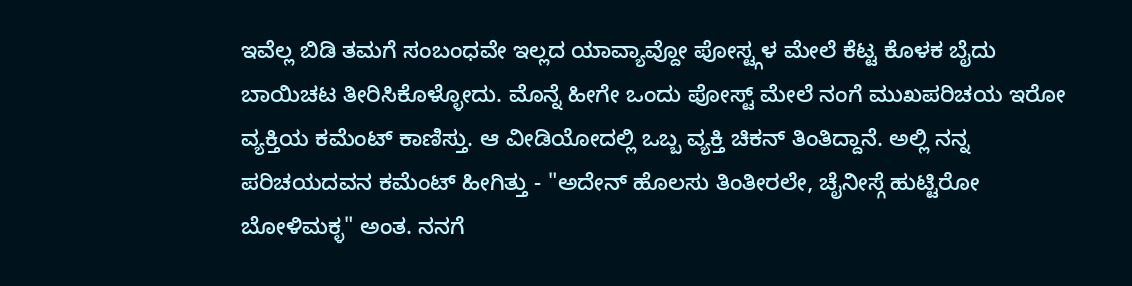ಇವೆಲ್ಲ ಬಿಡಿ ತಮಗೆ ಸಂಬಂಧವೇ ಇಲ್ಲದ ಯಾವ್ಯಾವ್ದೋ ಪೋಸ್ಟ್ಗಳ ಮೇಲೆ ಕೆಟ್ಟ ಕೊಳಕ ಬೈದು ಬಾಯಿಚಟ ತೀರಿಸಿಕೊಳ್ಳೋದು. ಮೊನ್ನೆ ಹೀಗೇ ಒಂದು ಪೋಸ್ಟ್ ಮೇಲೆ ನಂಗೆ ಮುಖಪರಿಚಯ ಇರೋ ವ್ಯಕ್ತಿಯ ಕಮೆಂಟ್ ಕಾಣಿಸ್ತು. ಆ ವೀಡಿಯೋದಲ್ಲಿ ಒಬ್ಬ ವ್ಯಕ್ತಿ ಚಿಕನ್ ತಿಂತಿದ್ದಾನೆ. ಅಲ್ಲಿ ನನ್ನ ಪರಿಚಯದವನ ಕಮೆಂಟ್ ಹೀಗಿತ್ತು - "ಅದೇನ್ ಹೊಲಸು ತಿಂತೀರಲೇ, ಚೈನೀಸ್ಗೆ ಹುಟ್ಟಿರೋ ಬೋಳಿಮಕ್ಳ" ಅಂತ. ನನಗೆ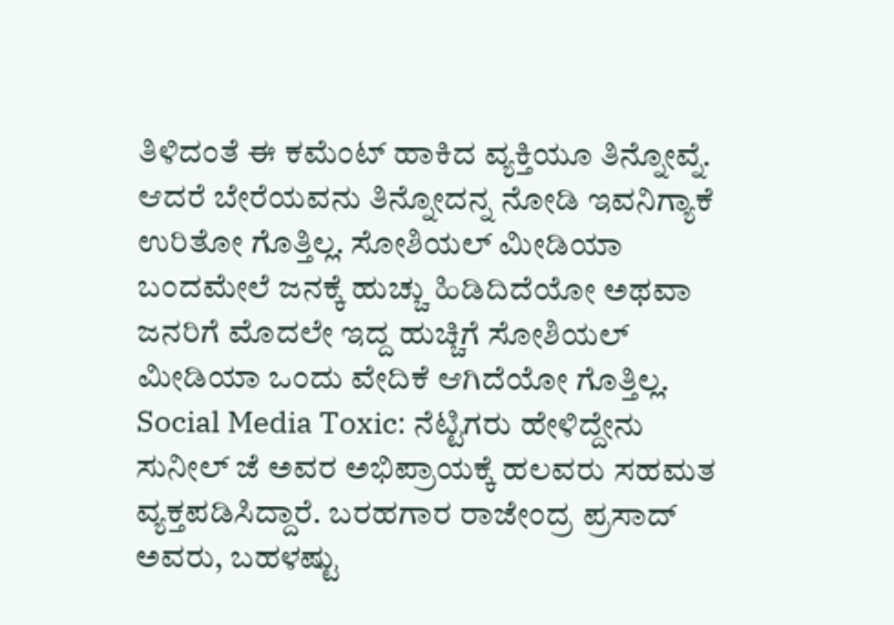ತಿಳಿದಂತೆ ಈ ಕಮೆಂಟ್ ಹಾಕಿದ ವ್ಯಕ್ತಿಯೂ ತಿನ್ನೋವ್ನೆ. ಆದರೆ ಬೇರೆಯವನು ತಿನ್ನೋದನ್ನ ನೋಡಿ ಇವನಿಗ್ಯಾಕೆ ಉರಿತೋ ಗೊತ್ತಿಲ್ಲ. ಸೋಶಿಯಲ್ ಮೀಡಿಯಾ ಬಂದಮೇಲೆ ಜನಕ್ಕೆ ಹುಚ್ಚು ಹಿಡಿದಿದೆಯೋ ಅಥವಾ ಜನರಿಗೆ ಮೊದಲೇ ಇದ್ದ ಹುಚ್ಚಿಗೆ ಸೋಶಿಯಲ್ ಮೀಡಿಯಾ ಒಂದು ವೇದಿಕೆ ಆಗಿದೆಯೋ ಗೊತ್ತಿಲ್ಲ.
Social Media Toxic: ನೆಟ್ಟಿಗರು ಹೇಳಿದ್ದೇನು
ಸುನೀಲ್ ಜೆ ಅವರ ಅಭಿಪ್ರಾಯಕ್ಕೆ ಹಲವರು ಸಹಮತ ವ್ಯಕ್ತಪಡಿಸಿದ್ದಾರೆ. ಬರಹಗಾರ ರಾಜೇಂದ್ರ ಪ್ರಸಾದ್ ಅವರು, ಬಹಳಷ್ಟು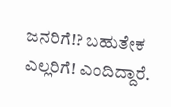ಜನರಿಗೆ!? ಬಹುತೇಕ ಎಲ್ಲರಿಗೆ! ಎಂದಿದ್ದಾರೆ.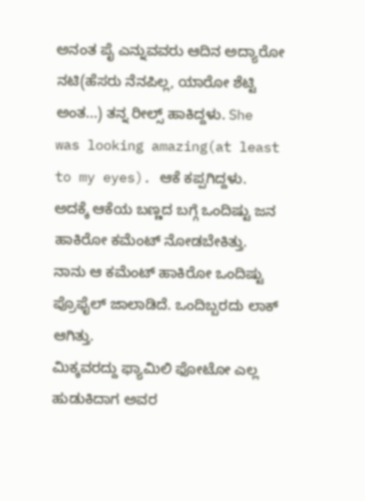ಅನಂತ ಪೈ ಎನ್ನುವವರು ಆದಿನ ಅದ್ಯಾರೋ ನಟಿ(ಹೆಸರು ನೆನಪಿಲ್ಲ, ಯಾರೋ ಶೆಟ್ಟಿ ಅಂತ...) ತನ್ನ ರೀಲ್ಸ್ ಹಾಕಿದ್ದಳು. She was looking amazing(at least to my eyes). ಆಕೆ ಕಪ್ಪಗಿದ್ದಳು. ಅದಕ್ಕೆ ಆಕೆಯ ಬಣ್ಣದ ಬಗ್ಗೆ ಒಂದಿಷ್ಟು ಜನ ಹಾಕಿರೋ ಕಮೆಂಟ್ ನೋಡಬೇಕಿತ್ತು. ನಾನು ಆ ಕಮೆಂಟ್ ಹಾಕಿರೋ ಒಂದಿಷ್ಟು ಪ್ರೊಫೈಲ್ ಜಾಲಾಡಿದೆ. ಒಂದಿಬ್ಬರದು ಲಾಕ್ ಆಗಿತ್ತು.
ಮಿಕ್ಕವರದ್ದು ಫ್ಯಾಮಿಲಿ ಫೋಟೋ ಎಲ್ಲ ಹುಡುಕಿದಾಗ ಅವರ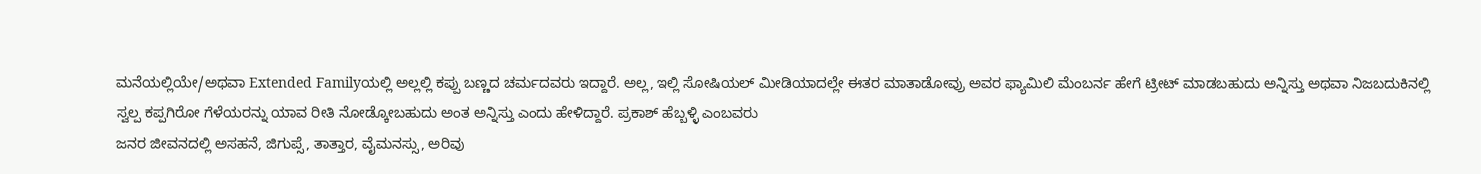ಮನೆಯಲ್ಲಿಯೇ/ಅಥವಾ Extended Familyಯಲ್ಲಿ ಅಲ್ಲಲ್ಲಿ ಕಪ್ಪು ಬಣ್ಣದ ಚರ್ಮದವರು ಇದ್ದಾರೆ. ಅಲ್ಲ, ಇಲ್ಲಿ ಸೋಷಿಯಲ್ ಮೀಡಿಯಾದಲ್ಲೇ ಈತರ ಮಾತಾಡೋವ್ರು ಅವರ ಫ್ಯಾಮಿಲಿ ಮೆಂಬರ್ನ ಹೇಗೆ ಟ್ರೀಟ್ ಮಾಡಬಹುದು ಅನ್ನಿಸ್ತು ಅಥವಾ ನಿಜಬದುಕಿನಲ್ಲಿ ಸ್ವಲ್ಪ ಕಪ್ಪಗಿರೋ ಗೆಳೆಯರನ್ನು ಯಾವ ರೀತಿ ನೋಡ್ಕೋಬಹುದು ಅಂತ ಅನ್ನಿಸ್ತು ಎಂದು ಹೇಳಿದ್ದಾರೆ. ಪ್ರಕಾಶ್ ಹೆಬ್ಬಳ್ಳಿ ಎಂಬವರು
ಜನರ ಜೀವನದಲ್ಲಿ ಅಸಹನೆ, ಜಿಗುಪ್ಸೆ, ತಾತ್ತಾರ, ವೈಮನಸ್ಸು, ಅರಿವು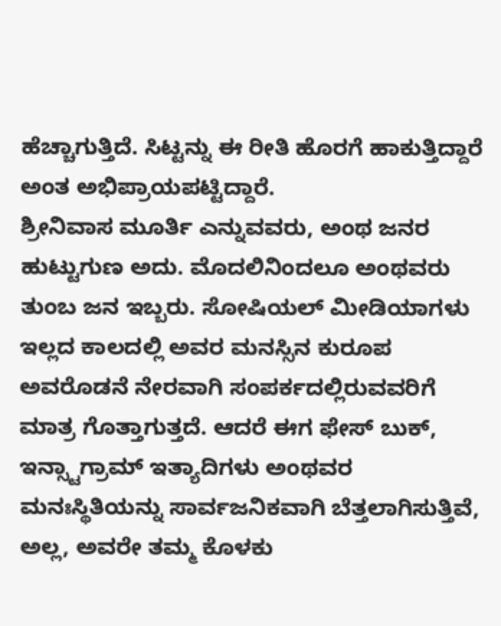ಹೆಚ್ಚಾಗುತ್ತಿದೆ. ಸಿಟ್ಟನ್ನು ಈ ರೀತಿ ಹೊರಗೆ ಹಾಕುತ್ತಿದ್ದಾರೆ ಅಂತ ಅಭಿಪ್ರಾಯಪಟ್ಟಿದ್ದಾರೆ.
ಶ್ರೀನಿವಾಸ ಮೂರ್ತಿ ಎನ್ನುವವರು, ಅಂಥ ಜನರ ಹುಟ್ಟುಗುಣ ಅದು. ಮೊದಲಿನಿಂದಲೂ ಅಂಥವರು ತುಂಬ ಜನ ಇಬ್ಬರು. ಸೋಷಿಯಲ್ ಮೀಡಿಯಾಗಳು ಇಲ್ಲದ ಕಾಲದಲ್ಲಿ ಅವರ ಮನಸ್ಸಿನ ಕುರೂಪ ಅವರೊಡನೆ ನೇರವಾಗಿ ಸಂಪರ್ಕದಲ್ಲಿರುವವರಿಗೆ ಮಾತ್ರ ಗೊತ್ತಾಗುತ್ತದೆ. ಆದರೆ ಈಗ ಫೇಸ್ ಬುಕ್, ಇನ್ಸ್ಟಾಗ್ರಾಮ್ ಇತ್ಯಾದಿಗಳು ಅಂಥವರ ಮನಃಸ್ಥಿತಿಯನ್ನು ಸಾರ್ವಜನಿಕವಾಗಿ ಬೆತ್ತಲಾಗಿಸುತ್ತಿವೆ, ಅಲ್ಲ, ಅವರೇ ತಮ್ಮ ಕೊಳಕು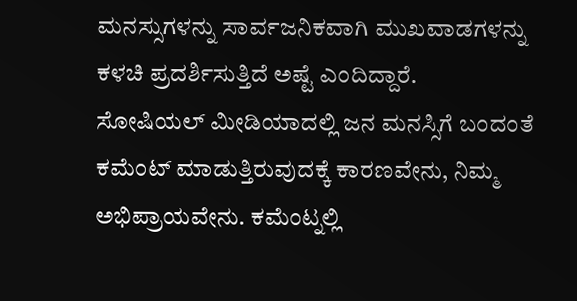ಮನಸ್ಸುಗಳನ್ನು ಸಾರ್ವಜನಿಕವಾಗಿ ಮುಖವಾಡಗಳನ್ನು ಕಳಚಿ ಪ್ರದರ್ಶಿಸುತ್ತಿದೆ ಅಷ್ಟೆ ಎಂದಿದ್ದಾರೆ.
ಸೋಷಿಯಲ್ ಮೀಡಿಯಾದಲ್ಲಿ ಜನ ಮನಸ್ಸಿಗೆ ಬಂದಂತೆ ಕಮೆಂಟ್ ಮಾಡುತ್ತಿರುವುದಕ್ಕೆ ಕಾರಣವೇನು, ನಿಮ್ಮ ಅಭಿಪ್ರಾಯವೇನು. ಕಮೆಂಟ್ನಲ್ಲಿ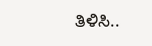ತಿಳಿಸಿ..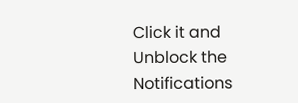Click it and Unblock the Notifications